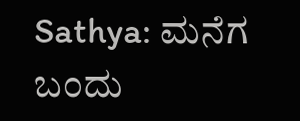Sathya: ಮನೆಗ ಬಂದು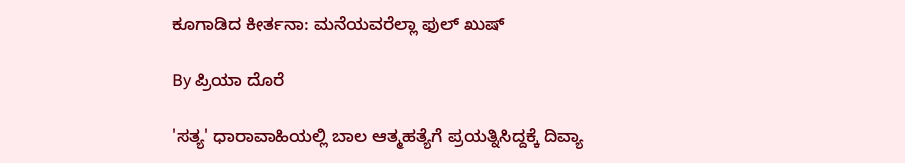ಕೂಗಾಡಿದ ಕೀರ್ತನಾ: ಮನೆಯವರೆಲ್ಲಾ ಫುಲ್ ಖುಷ್

By ಪ್ರಿಯಾ ದೊರೆ

'ಸತ್ಯ' ಧಾರಾವಾಹಿಯಲ್ಲಿ ಬಾಲ ಆತ್ಮಹತ್ಯೆಗೆ ಪ್ರಯತ್ನಿಸಿದ್ದಕ್ಕೆ ದಿವ್ಯಾ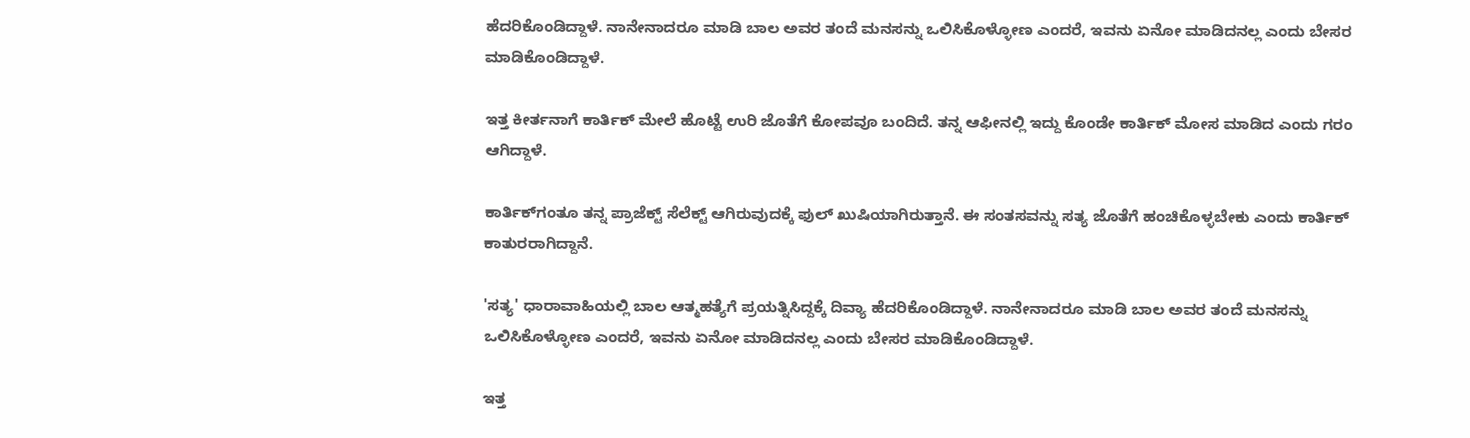ಹೆದರಿಕೊಂಡಿದ್ದಾಳೆ. ನಾನೇನಾದರೂ ಮಾಡಿ ಬಾಲ ಅವರ ತಂದೆ ಮನಸನ್ನು ಒಲಿಸಿಕೊಳ್ಳೋಣ ಎಂದರೆ, ಇವನು ಏನೋ ಮಾಡಿದನಲ್ಲ ಎಂದು ಬೇಸರ ಮಾಡಿಕೊಂಡಿದ್ದಾಳೆ.

ಇತ್ತ ಕೀರ್ತನಾಗೆ ಕಾರ್ತಿಕ್ ಮೇಲೆ ಹೊಟ್ಟೆ ಉರಿ ಜೊತೆಗೆ ಕೋಪವೂ ಬಂದಿದೆ. ತನ್ನ ಆಫೀನಲ್ಲಿ ಇದ್ದು ಕೊಂಡೇ ಕಾರ್ತಿಕ್ ಮೋಸ ಮಾಡಿದ ಎಂದು ಗರಂ ಆಗಿದ್ದಾಳೆ.

ಕಾರ್ತಿಕ್‌ಗಂತೂ ತನ್ನ ಪ್ರಾಜೆಕ್ಟ್ ಸೆಲೆಕ್ಟ್ ಆಗಿರುವುದಕ್ಕೆ ಫುಲ್ ಖುಷಿಯಾಗಿರುತ್ತಾನೆ. ಈ ಸಂತಸವನ್ನು ಸತ್ಯ ಜೊತೆಗೆ ಹಂಚಿಕೊಳ್ಳಬೇಕು ಎಂದು ಕಾರ್ತಿಕ್ ಕಾತುರರಾಗಿದ್ದಾನೆ.

'ಸತ್ಯ' ಧಾರಾವಾಹಿಯಲ್ಲಿ ಬಾಲ ಆತ್ಮಹತ್ಯೆಗೆ ಪ್ರಯತ್ನಿಸಿದ್ದಕ್ಕೆ ದಿವ್ಯಾ ಹೆದರಿಕೊಂಡಿದ್ದಾಳೆ. ನಾನೇನಾದರೂ ಮಾಡಿ ಬಾಲ ಅವರ ತಂದೆ ಮನಸನ್ನು ಒಲಿಸಿಕೊಳ್ಳೋಣ ಎಂದರೆ, ಇವನು ಏನೋ ಮಾಡಿದನಲ್ಲ ಎಂದು ಬೇಸರ ಮಾಡಿಕೊಂಡಿದ್ದಾಳೆ.

ಇತ್ತ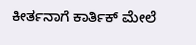ಕೀರ್ತನಾಗೆ ಕಾರ್ತಿಕ್ ಮೇಲೆ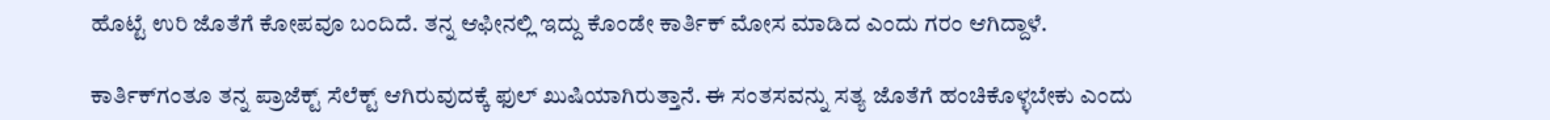ಹೊಟ್ಟೆ ಉರಿ ಜೊತೆಗೆ ಕೋಪವೂ ಬಂದಿದೆ. ತನ್ನ ಆಫೀನಲ್ಲಿ ಇದ್ದು ಕೊಂಡೇ ಕಾರ್ತಿಕ್ ಮೋಸ ಮಾಡಿದ ಎಂದು ಗರಂ ಆಗಿದ್ದಾಳೆ.

ಕಾರ್ತಿಕ್‌ಗಂತೂ ತನ್ನ ಪ್ರಾಜೆಕ್ಟ್ ಸೆಲೆಕ್ಟ್ ಆಗಿರುವುದಕ್ಕೆ ಫುಲ್ ಖುಷಿಯಾಗಿರುತ್ತಾನೆ. ಈ ಸಂತಸವನ್ನು ಸತ್ಯ ಜೊತೆಗೆ ಹಂಚಿಕೊಳ್ಳಬೇಕು ಎಂದು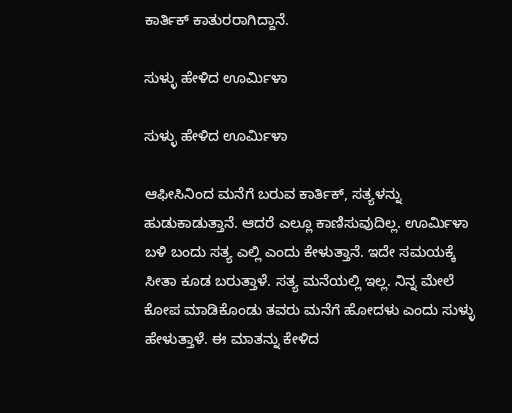ಕಾರ್ತಿಕ್ ಕಾತುರರಾಗಿದ್ದಾನೆ.

ಸುಳ್ಳು ಹೇಳಿದ ಊರ್ಮಿಳಾ

ಸುಳ್ಳು ಹೇಳಿದ ಊರ್ಮಿಳಾ

ಆಫೀಸಿನಿಂದ ಮನೆಗೆ ಬರುವ ಕಾರ್ತಿಕ್, ಸತ್ಯಳನ್ನು ಹುಡುಕಾಡುತ್ತಾನೆ. ಆದರೆ ಎಲ್ಲೂ ಕಾಣಿಸುವುದಿಲ್ಲ. ಊರ್ಮಿಳಾ ಬಳಿ ಬಂದು ಸತ್ಯ ಎಲ್ಲಿ ಎಂದು ಕೇಳುತ್ತಾನೆ. ಇದೇ ಸಮಯಕ್ಕೆ ಸೀತಾ ಕೂಡ ಬರುತ್ತಾಳೆ. ಸತ್ಯ ಮನೆಯಲ್ಲಿ ಇಲ್ಲ. ನಿನ್ನ ಮೇಲೆ ಕೋಪ ಮಾಡಿಕೊಂಡು ತವರು ಮನೆಗೆ ಹೋದಳು ಎಂದು ಸುಳ್ಳು ಹೇಳುತ್ತಾಳೆ. ಈ ಮಾತನ್ನು ಕೇಳಿದ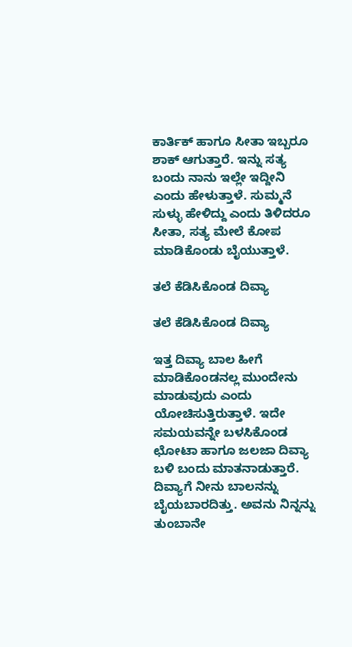ಕಾರ್ತಿಕ್ ಹಾಗೂ ಸೀತಾ ಇಬ್ಬರೂ ಶಾಕ್ ಆಗುತ್ತಾರೆ. ಇನ್ನು ಸತ್ಯ ಬಂದು ನಾನು ಇಲ್ಲೇ ಇದ್ದೀನಿ ಎಂದು ಹೇಳುತ್ತಾಳೆ. ಸುಮ್ಮನೆ ಸುಳ್ಳು ಹೇಳಿದ್ದು ಎಂದು ತಿಳಿದರೂ ಸೀತಾ, ಸತ್ಯ ಮೇಲೆ ಕೋಪ ಮಾಡಿಕೊಂಡು ಬೈಯುತ್ತಾಳೆ.

ತಲೆ ಕೆಡಿಸಿಕೊಂಡ ದಿವ್ಯಾ

ತಲೆ ಕೆಡಿಸಿಕೊಂಡ ದಿವ್ಯಾ

ಇತ್ತ ದಿವ್ಯಾ ಬಾಲ ಹೀಗೆ ಮಾಡಿಕೊಂಡನಲ್ಲ ಮುಂದೇನು ಮಾಡುವುದು ಎಂದು ಯೋಚಿಸುತ್ತಿರುತ್ತಾಳೆ. ಇದೇ ಸಮಯವನ್ನೇ ಬಳಸಿಕೊಂಡ ಛೋಟಾ ಹಾಗೂ ಜಲಜಾ ದಿವ್ಯಾ ಬಳಿ ಬಂದು ಮಾತನಾಡುತ್ತಾರೆ. ದಿವ್ಯಾಗೆ ನೀನು ಬಾಲನನ್ನು ಬೈಯಬಾರದಿತ್ತು. ಅವನು ನಿನ್ನನ್ನು ತುಂಬಾನೇ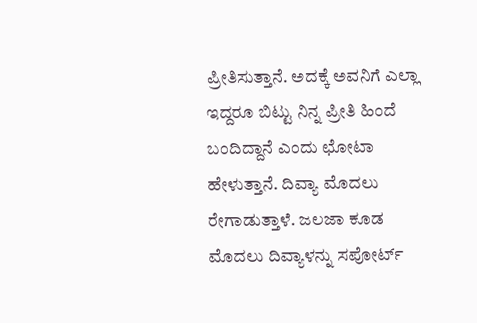ಪ್ರೀತಿಸುತ್ತಾನೆ. ಅದಕ್ಕೆ ಅವನಿಗೆ ಎಲ್ಲಾ ಇದ್ದರೂ ಬಿಟ್ಟು ನಿನ್ನ ಪ್ರೀತಿ ಹಿಂದೆ ಬಂದಿದ್ದಾನೆ ಎಂದು ಛೋಟಾ ಹೇಳುತ್ತಾನೆ. ದಿವ್ಯಾ ಮೊದಲು ರೇಗಾಡುತ್ತಾಳೆ. ಜಲಜಾ ಕೂಡ ಮೊದಲು ದಿವ್ಯಾಳನ್ನು ಸಪೋರ್ಟ್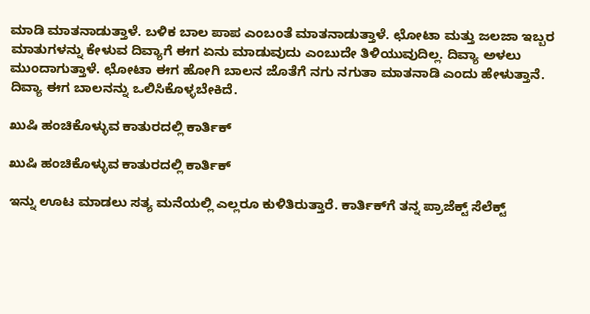ಮಾಡಿ ಮಾತನಾಡುತ್ತಾಳೆ. ಬಳಿಕ ಬಾಲ ಪಾಪ ಎಂಬಂತೆ ಮಾತನಾಡುತ್ತಾಳೆ. ಛೋಟಾ ಮತ್ತು ಜಲಜಾ ಇಬ್ಬರ ಮಾತುಗಳನ್ನು ಕೇಳುವ ದಿವ್ಯಾಗೆ ಈಗ ಏನು ಮಾಡುವುದು ಎಂಬುದೇ ತಿಳಿಯುವುದಿಲ್ಲ. ದಿವ್ಯಾ ಅಳಲು ಮುಂದಾಗುತ್ತಾಳೆ. ಛೋಟಾ ಈಗ ಹೋಗಿ ಬಾಲನ ಜೊತೆಗೆ ನಗು ನಗುತಾ ಮಾತನಾಡಿ ಎಂದು ಹೇಳುತ್ತಾನೆ. ದಿವ್ಯಾ ಈಗ ಬಾಲನನ್ನು ಒಲಿಸಿಕೊಳ್ಳಬೇಕಿದೆ.

ಖುಷಿ ಹಂಚಿಕೊಳ್ಳುವ ಕಾತುರದಲ್ಲಿ ಕಾರ್ತಿಕ್

ಖುಷಿ ಹಂಚಿಕೊಳ್ಳುವ ಕಾತುರದಲ್ಲಿ ಕಾರ್ತಿಕ್

ಇನ್ನು ಊಟ ಮಾಡಲು ಸತ್ಯ ಮನೆಯಲ್ಲಿ ಎಲ್ಲರೂ ಕುಳಿತಿರುತ್ತಾರೆ. ಕಾರ್ತಿಕ್‌ಗೆ ತನ್ನ ಪ್ರಾಜೆಕ್ಟ್ ಸೆಲೆಕ್ಟ್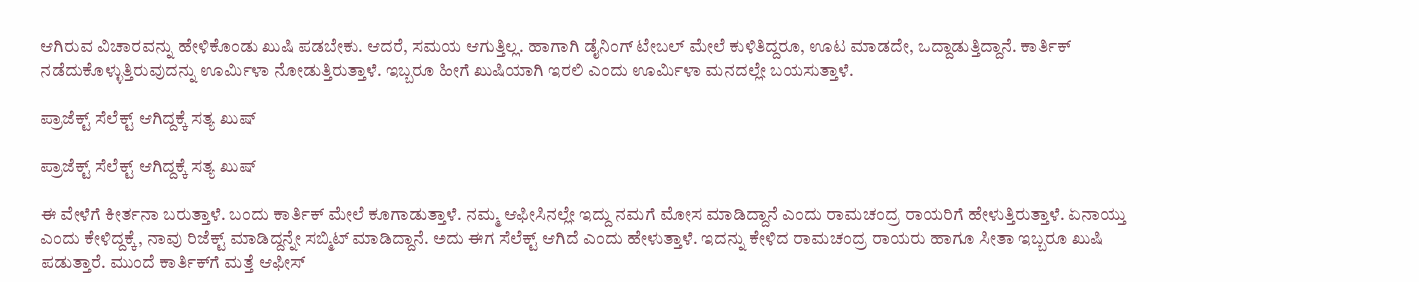ಆಗಿರುವ ವಿಚಾರವನ್ನು ಹೇಳಿಕೊಂಡು ಖುಷಿ ಪಡಬೇಕು. ಆದರೆ, ಸಮಯ ಆಗುತ್ತಿಲ್ಲ. ಹಾಗಾಗಿ ಡೈನಿಂಗ್ ಟೇಬಲ್ ಮೇಲೆ ಕುಳಿತಿದ್ದರೂ, ಊಟ ಮಾಡದೇ, ಒದ್ದಾಡುತ್ತಿದ್ದಾನೆ. ಕಾರ್ತಿಕ್ ನಡೆದುಕೊಳ್ಳುತ್ತಿರುವುದನ್ನು ಊರ್ಮಿಳಾ ನೋಡುತ್ತಿರುತ್ತಾಳೆ. ಇಬ್ಬರೂ ಹೀಗೆ ಖುಷಿಯಾಗಿ ಇರಲಿ ಎಂದು ಊರ್ಮಿಳಾ ಮನದಲ್ಲೇ ಬಯಸುತ್ತಾಳೆ.

ಪ್ರಾಜೆಕ್ಟ್ ಸೆಲೆಕ್ಟ್ ಆಗಿದ್ದಕ್ಕೆ ಸತ್ಯ ಖುಷ್

ಪ್ರಾಜೆಕ್ಟ್ ಸೆಲೆಕ್ಟ್ ಆಗಿದ್ದಕ್ಕೆ ಸತ್ಯ ಖುಷ್

ಈ ವೇಳೆಗೆ ಕೀರ್ತನಾ ಬರುತ್ತಾಳೆ. ಬಂದು ಕಾರ್ತಿಕ್ ಮೇಲೆ ಕೂಗಾಡುತ್ತಾಳೆ. ನಮ್ಮ ಆಫೀಸಿನಲ್ಲೇ ಇದ್ದು ನಮಗೆ ಮೋಸ ಮಾಡಿದ್ದಾನೆ ಎಂದು ರಾಮಚಂದ್ರ ರಾಯರಿಗೆ ಹೇಳುತ್ತಿರುತ್ತಾಳೆ. ಏನಾಯ್ತು ಎಂದು ಕೇಳಿದ್ದಕ್ಕೆ, ನಾವು ರಿಜೆಕ್ಟ್ ಮಾಡಿದ್ದನ್ನೇ ಸಬ್ಮಿಟ್ ಮಾಡಿದ್ದಾನೆ. ಅದು ಈಗ ಸೆಲೆಕ್ಟ್ ಆಗಿದೆ ಎಂದು ಹೇಳುತ್ತಾಳೆ. ಇದನ್ನು ಕೇಳಿದ ರಾಮಚಂದ್ರ ರಾಯರು ಹಾಗೂ ಸೀತಾ ಇಬ್ಬರೂ ಖುಷಿ ಪಡುತ್ತಾರೆ. ಮುಂದೆ ಕಾರ್ತಿಕ್‌ಗೆ ಮತ್ತೆ ಆಫೀಸ್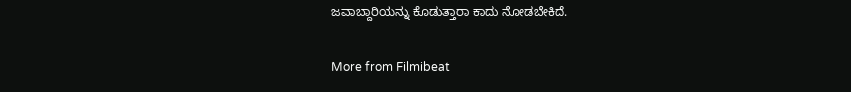ಜವಾಬ್ದಾರಿಯನ್ನು ಕೊಡುತ್ತಾರಾ ಕಾದು ನೋಡಬೇಕಿದೆ.

More from Filmibeat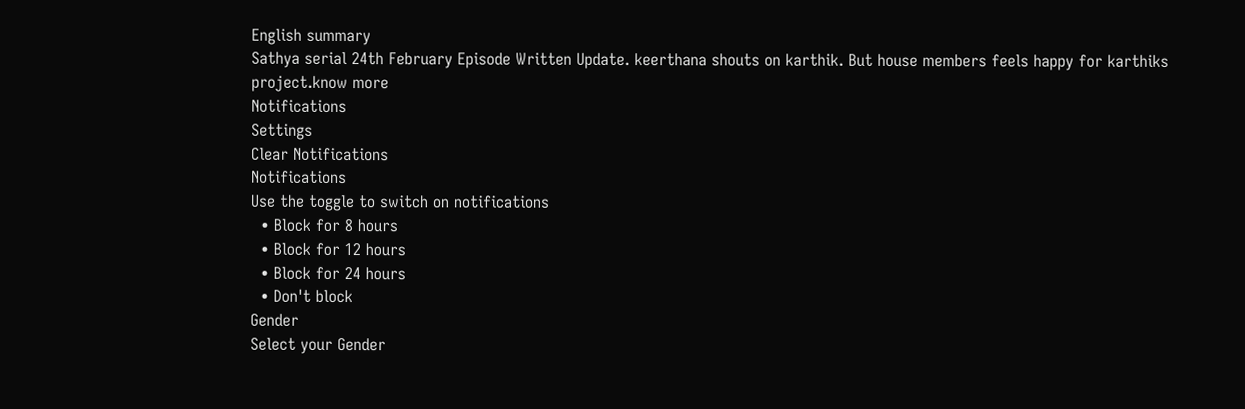English summary
Sathya serial 24th February Episode Written Update. keerthana shouts on karthik. But house members feels happy for karthiks project.know more
Notifications
Settings
Clear Notifications
Notifications
Use the toggle to switch on notifications
  • Block for 8 hours
  • Block for 12 hours
  • Block for 24 hours
  • Don't block
Gender
Select your Gender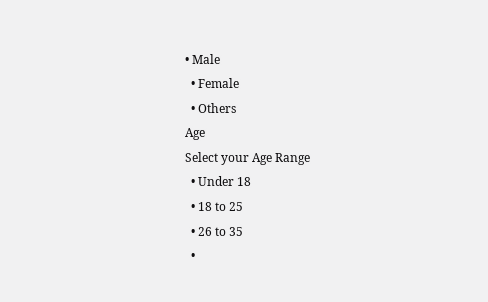• Male
  • Female
  • Others
Age
Select your Age Range
  • Under 18
  • 18 to 25
  • 26 to 35
  •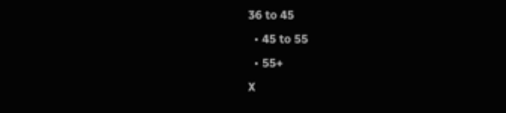36 to 45
  • 45 to 55
  • 55+
X